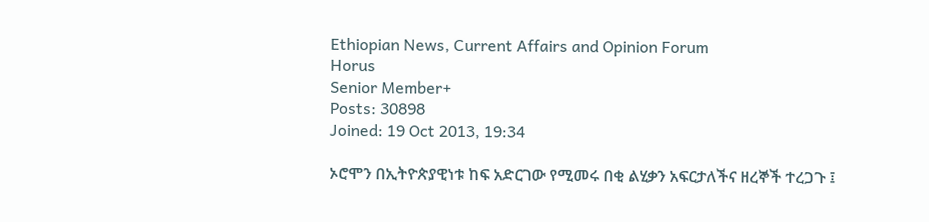Ethiopian News, Current Affairs and Opinion Forum
Horus
Senior Member+
Posts: 30898
Joined: 19 Oct 2013, 19:34

ኦሮሞን በኢትዮጵያዊነቱ ከፍ አድርገው የሚመሩ በቂ ልሂቃን አፍርታለችና ዘረኞች ተረጋጉ ፤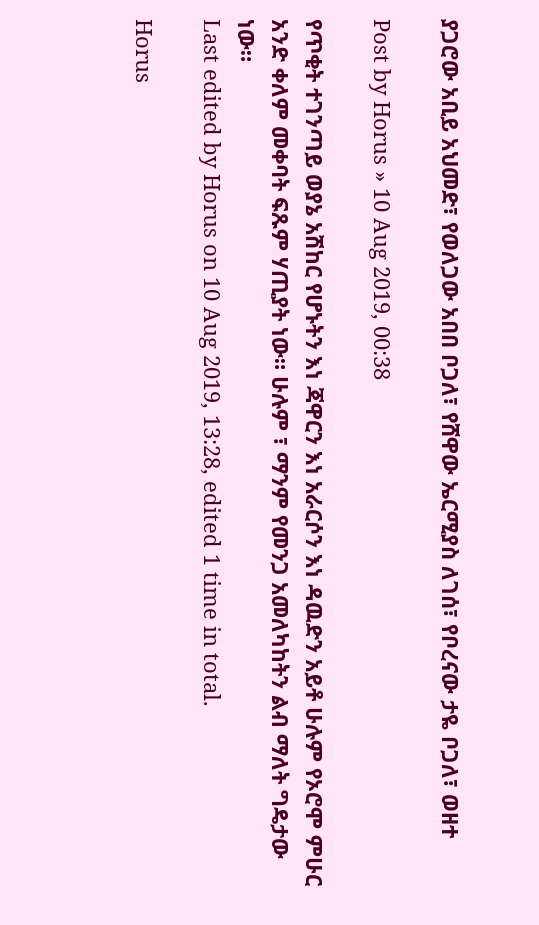ያጋሮው አቢይ አህመድ፣ የወለጋው አበበ ቦጋለ፣ የሸዋው ኤርሚያስ ለገሰ፣ የቦረናው ታዬ ቦጋለ፣ ወዘተ

Post by Horus » 10 Aug 2019, 00:38

የጥቂት ተገንጣይ ወያኔ አሽከር የሆኑትን እነ ጃዋርን እነ አራርሶን እነ ዳዉድን አይቶ ሁሉም የኦሮሞ ምሁር አንድ ቀለም መቀባት ፍጹም ሃጢያት ነው። ሁሉም ፣ ማንም የመንጋ አመለካከትን ልብ ማለት ግዴታው ነው።
Last edited by Horus on 10 Aug 2019, 13:28, edited 1 time in total.

Horus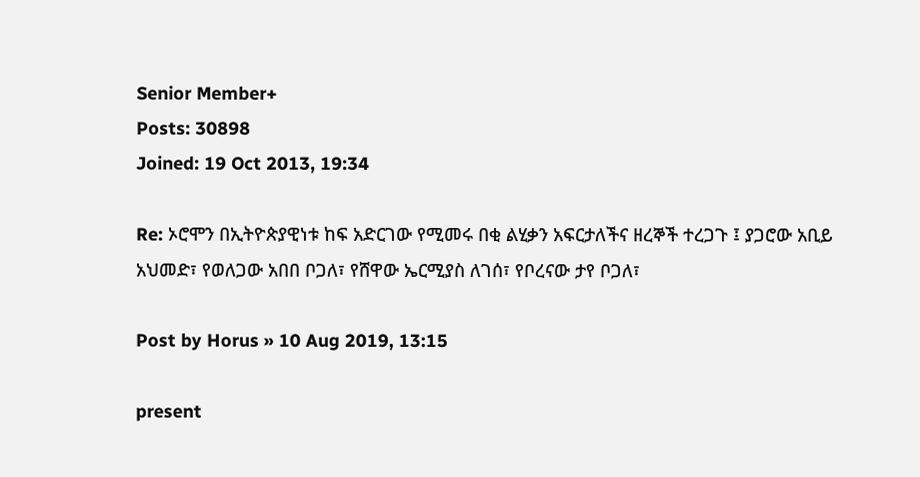Senior Member+
Posts: 30898
Joined: 19 Oct 2013, 19:34

Re: ኦሮሞን በኢትዮጵያዊነቱ ከፍ አድርገው የሚመሩ በቂ ልሂቃን አፍርታለችና ዘረኞች ተረጋጉ ፤ ያጋሮው አቢይ አህመድ፣ የወለጋው አበበ ቦጋለ፣ የሸዋው ኤርሚያስ ለገሰ፣ የቦረናው ታየ ቦጋለ፣

Post by Horus » 10 Aug 2019, 13:15

present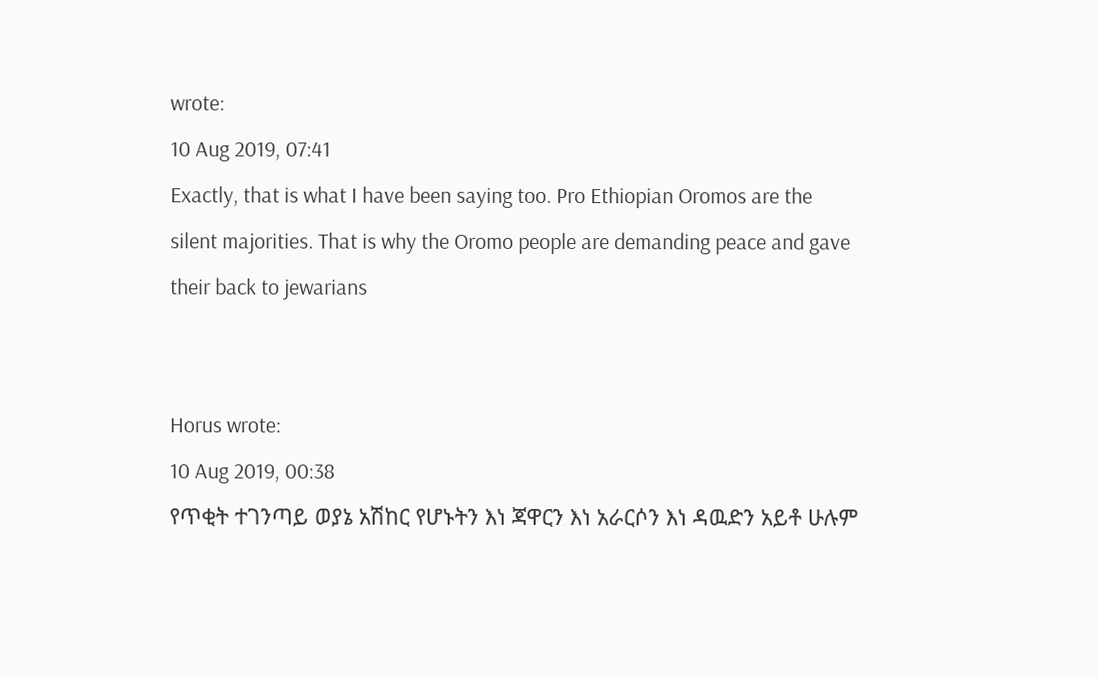wrote:
10 Aug 2019, 07:41
Exactly, that is what I have been saying too. Pro Ethiopian Oromos are the silent majorities. That is why the Oromo people are demanding peace and gave their back to jewarians


Horus wrote:
10 Aug 2019, 00:38
የጥቂት ተገንጣይ ወያኔ አሽከር የሆኑትን እነ ጃዋርን እነ አራርሶን እነ ዳዉድን አይቶ ሁሉም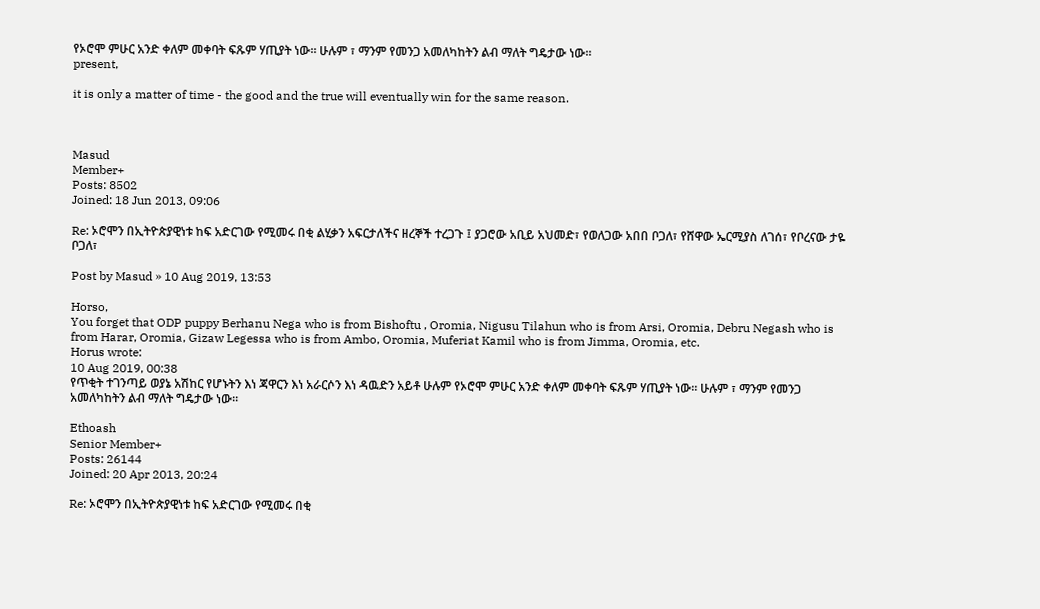የኦሮሞ ምሁር አንድ ቀለም መቀባት ፍጹም ሃጢያት ነው። ሁሉም ፣ ማንም የመንጋ አመለካከትን ልብ ማለት ግዴታው ነው።
present,

it is only a matter of time - the good and the true will eventually win for the same reason.



Masud
Member+
Posts: 8502
Joined: 18 Jun 2013, 09:06

Re: ኦሮሞን በኢትዮጵያዊነቱ ከፍ አድርገው የሚመሩ በቂ ልሂቃን አፍርታለችና ዘረኞች ተረጋጉ ፤ ያጋሮው አቢይ አህመድ፣ የወለጋው አበበ ቦጋለ፣ የሸዋው ኤርሚያስ ለገሰ፣ የቦረናው ታዬ ቦጋለ፣

Post by Masud » 10 Aug 2019, 13:53

Horso,
You forget that ODP puppy Berhanu Nega who is from Bishoftu , Oromia, Nigusu Tilahun who is from Arsi, Oromia, Debru Negash who is from Harar, Oromia, Gizaw Legessa who is from Ambo, Oromia, Muferiat Kamil who is from Jimma, Oromia, etc.
Horus wrote:
10 Aug 2019, 00:38
የጥቂት ተገንጣይ ወያኔ አሽከር የሆኑትን እነ ጃዋርን እነ አራርሶን እነ ዳዉድን አይቶ ሁሉም የኦሮሞ ምሁር አንድ ቀለም መቀባት ፍጹም ሃጢያት ነው። ሁሉም ፣ ማንም የመንጋ አመለካከትን ልብ ማለት ግዴታው ነው።

Ethoash
Senior Member+
Posts: 26144
Joined: 20 Apr 2013, 20:24

Re: ኦሮሞን በኢትዮጵያዊነቱ ከፍ አድርገው የሚመሩ በቂ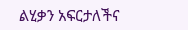ልሂቃን አፍርታለችና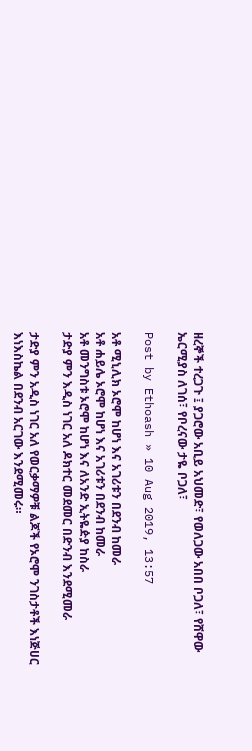ዘረኞች ተረጋጉ ፤ ያጋሮው አቢይ አህመድ፣ የወለጋው አበበ ቦጋለ፣ የሸዋው ኤርሚያስ ለገሰ፣ የቦረናው ታዬ ቦጋለ፣

Post by Ethoash » 10 Aug 2019, 13:57

አቶ ሚኒሊክ ኦሮሞ ከሆነ እና አገሪቱን በደንብ ከመራ
አቶ ሐይሌ ኦሮሞ ከሆነ እና አገሪቱን በደንብ ከመራ
አቶ መንግስቱ ኦሮሞ ከሆነ እና ለአንድ ኢትዬዽያ ከስራ
ታድያ ምን እዲስ ነገር አለ ዶክተር መደመር በድንብ እንደሚመራ

ታድያ ምን አዲስ ነገር አለ የወርቃማዎቹ ልጆች የኦሮሞ ንገስታቶች እነጅሀር እነእስኬል በደንብ አርገው እንደሚመሩ።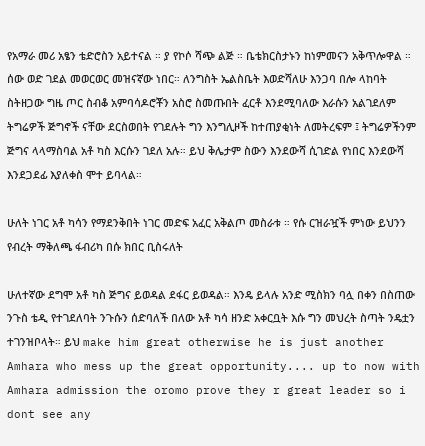የአማራ መሪ አፄን ቴድሮስን አይተናል ። ያ የኮሶ ሻጭ ልጅ ። ቤቴክርስታኑን ከነምመናን አቅጥሎዋል ። ሰው ወድ ገደል መወርወር መዝናኛው ነበር። ለንግስት ኤልስቤት እወድሻለሁ እንጋባ በሎ ላከባት ስትዘጋው ግዜ ጦር ስብቆ አምባሳዶሮቾን አስሮ ስመጡበት ፈርቶ እንደሚባለው እራሱን አልገደለም ትግሬዎች ጅግኖች ናቸው ደርስወበት የገደሉት ግን እንግሊዞች ከተጠያቂነት ለመትረፍም ፤ ትግሬዎችንም ጅግና ላላማስባል አቶ ካስ እርሱን ገደለ አሉ። ይህ ቅሌታም ስውን እንደውሻ ሲገድል የነበር እንደውሻ እንደጋደፊ እያለቀስ ሞተ ይባላል።

ሁለት ነገር አቶ ካሳን የማደንቅበት ነገር መድፍ አፈር አቅልጦ መስራቱ ። የሱ ርዝራዧች ምነው ይህንን የብረት ማቅለጫ ፋብሪካ በሱ ክበር ቢስሩለት

ሁለተኛው ደግሞ አቶ ካስ ጅግና ይወዳል ደፋር ይወዳል። እንዴ ይላሉ አንድ ሚስክን ባሏ በቀን በስጠው ንጉስ ቴዲ የተገደለባት ንጉሱን ሰድባለች በለው አቶ ካሳ ዘንድ አቀርቧት እሱ ግን መህረት ስጣት ንዴቷን ተገንዝቦላት። ይህ make him great otherwise he is just another Amhara who mess up the great opportunity.... up to now with Amhara admission the oromo prove they r great leader so i dont see any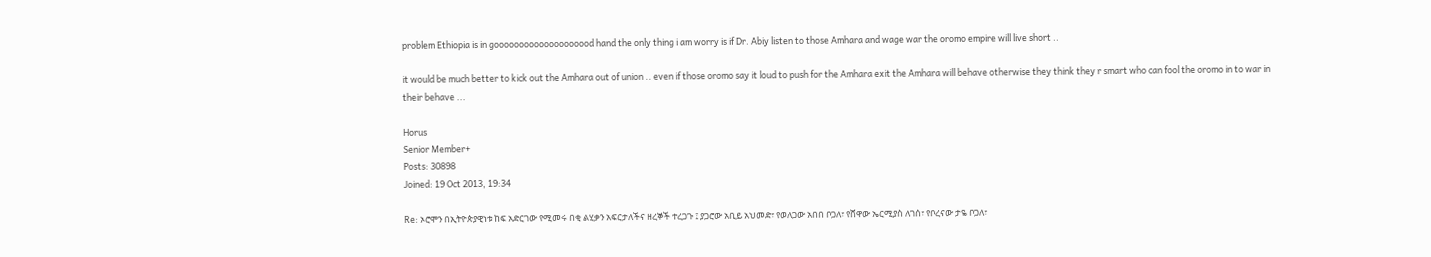problem Ethiopia is in goooooooooooooooooood hand the only thing i am worry is if Dr. Abiy listen to those Amhara and wage war the oromo empire will live short ..

it would be much better to kick out the Amhara out of union .. even if those oromo say it loud to push for the Amhara exit the Amhara will behave otherwise they think they r smart who can fool the oromo in to war in their behave ...

Horus
Senior Member+
Posts: 30898
Joined: 19 Oct 2013, 19:34

Re: ኦሮሞን በኢትዮጵያዊነቱ ከፍ አድርገው የሚመሩ በቂ ልሂቃን አፍርታለችና ዘረኞች ተረጋጉ ፤ ያጋሮው አቢይ አህመድ፣ የወለጋው አበበ ቦጋለ፣ የሸዋው ኤርሚያስ ለገሰ፣ የቦረናው ታዬ ቦጋለ፣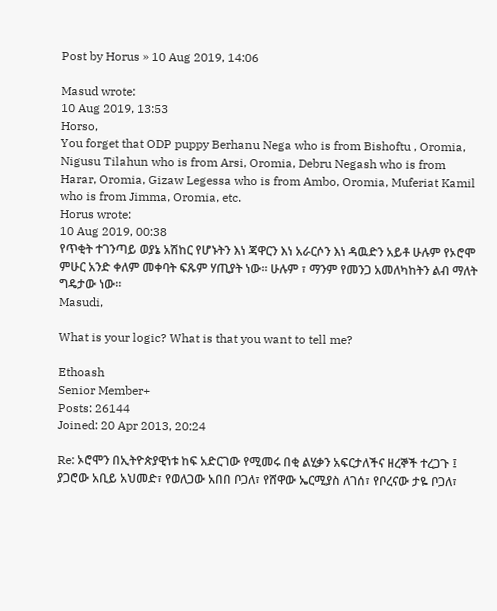Post by Horus » 10 Aug 2019, 14:06

Masud wrote:
10 Aug 2019, 13:53
Horso,
You forget that ODP puppy Berhanu Nega who is from Bishoftu , Oromia, Nigusu Tilahun who is from Arsi, Oromia, Debru Negash who is from Harar, Oromia, Gizaw Legessa who is from Ambo, Oromia, Muferiat Kamil who is from Jimma, Oromia, etc.
Horus wrote:
10 Aug 2019, 00:38
የጥቂት ተገንጣይ ወያኔ አሽከር የሆኑትን እነ ጃዋርን እነ አራርሶን እነ ዳዉድን አይቶ ሁሉም የኦሮሞ ምሁር አንድ ቀለም መቀባት ፍጹም ሃጢያት ነው። ሁሉም ፣ ማንም የመንጋ አመለካከትን ልብ ማለት ግዴታው ነው።
Masudi,

What is your logic? What is that you want to tell me?

Ethoash
Senior Member+
Posts: 26144
Joined: 20 Apr 2013, 20:24

Re: ኦሮሞን በኢትዮጵያዊነቱ ከፍ አድርገው የሚመሩ በቂ ልሂቃን አፍርታለችና ዘረኞች ተረጋጉ ፤ ያጋሮው አቢይ አህመድ፣ የወለጋው አበበ ቦጋለ፣ የሸዋው ኤርሚያስ ለገሰ፣ የቦረናው ታዬ ቦጋለ፣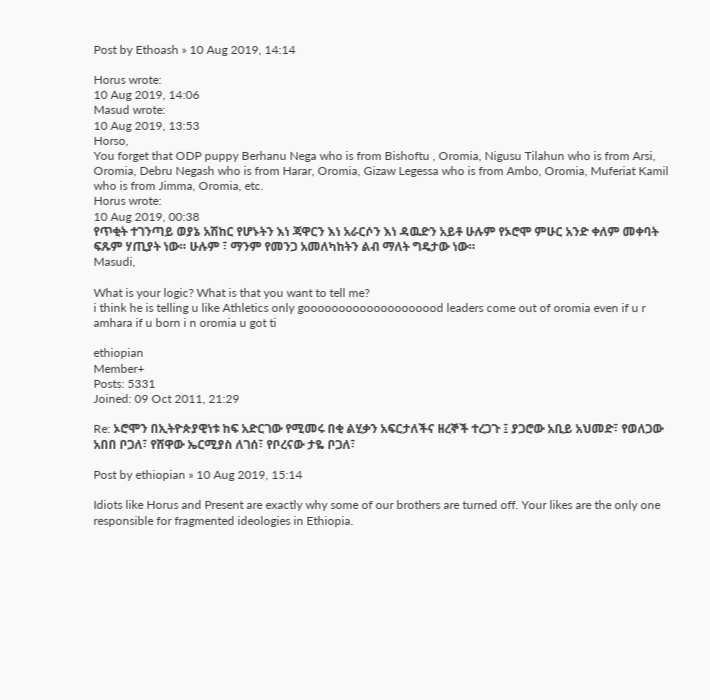Post by Ethoash » 10 Aug 2019, 14:14

Horus wrote:
10 Aug 2019, 14:06
Masud wrote:
10 Aug 2019, 13:53
Horso,
You forget that ODP puppy Berhanu Nega who is from Bishoftu , Oromia, Nigusu Tilahun who is from Arsi, Oromia, Debru Negash who is from Harar, Oromia, Gizaw Legessa who is from Ambo, Oromia, Muferiat Kamil who is from Jimma, Oromia, etc.
Horus wrote:
10 Aug 2019, 00:38
የጥቂት ተገንጣይ ወያኔ አሽከር የሆኑትን እነ ጃዋርን እነ አራርሶን እነ ዳዉድን አይቶ ሁሉም የኦሮሞ ምሁር አንድ ቀለም መቀባት ፍጹም ሃጢያት ነው። ሁሉም ፣ ማንም የመንጋ አመለካከትን ልብ ማለት ግዴታው ነው።
Masudi,

What is your logic? What is that you want to tell me?
i think he is telling u like Athletics only goooooooooooooooooood leaders come out of oromia even if u r amhara if u born i n oromia u got ti

ethiopian
Member+
Posts: 5331
Joined: 09 Oct 2011, 21:29

Re: ኦሮሞን በኢትዮጵያዊነቱ ከፍ አድርገው የሚመሩ በቂ ልሂቃን አፍርታለችና ዘረኞች ተረጋጉ ፤ ያጋሮው አቢይ አህመድ፣ የወለጋው አበበ ቦጋለ፣ የሸዋው ኤርሚያስ ለገሰ፣ የቦረናው ታዬ ቦጋለ፣

Post by ethiopian » 10 Aug 2019, 15:14

Idiots like Horus and Present are exactly why some of our brothers are turned off. Your likes are the only one responsible for fragmented ideologies in Ethiopia.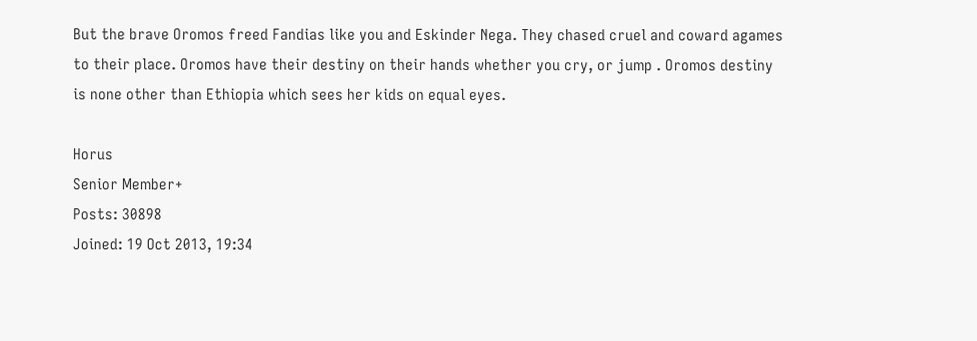But the brave Oromos freed Fandias like you and Eskinder Nega. They chased cruel and coward agames to their place. Oromos have their destiny on their hands whether you cry, or jump . Oromos destiny is none other than Ethiopia which sees her kids on equal eyes.

Horus
Senior Member+
Posts: 30898
Joined: 19 Oct 2013, 19:34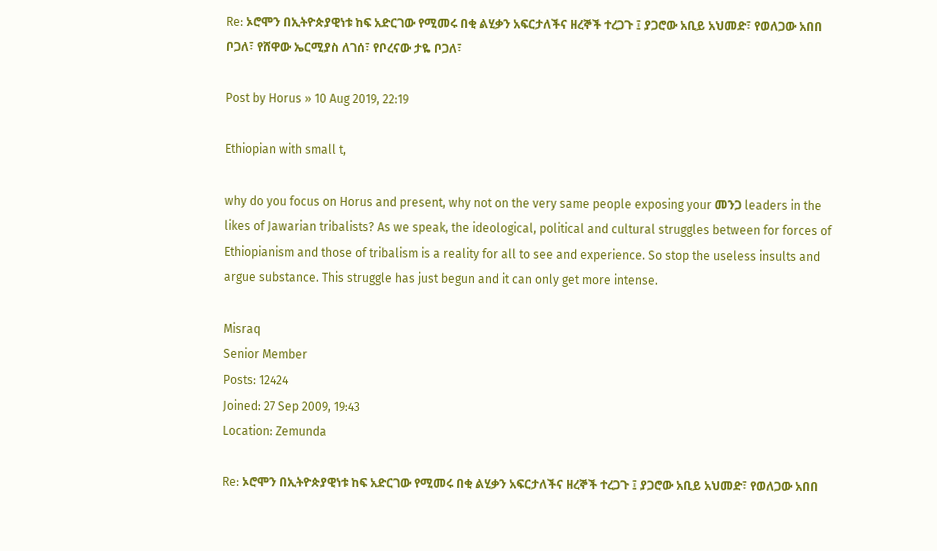Re: ኦሮሞን በኢትዮጵያዊነቱ ከፍ አድርገው የሚመሩ በቂ ልሂቃን አፍርታለችና ዘረኞች ተረጋጉ ፤ ያጋሮው አቢይ አህመድ፣ የወለጋው አበበ ቦጋለ፣ የሸዋው ኤርሚያስ ለገሰ፣ የቦረናው ታዬ ቦጋለ፣

Post by Horus » 10 Aug 2019, 22:19

Ethiopian with small t,

why do you focus on Horus and present, why not on the very same people exposing your መንጋ leaders in the likes of Jawarian tribalists? As we speak, the ideological, political and cultural struggles between for forces of Ethiopianism and those of tribalism is a reality for all to see and experience. So stop the useless insults and argue substance. This struggle has just begun and it can only get more intense.

Misraq
Senior Member
Posts: 12424
Joined: 27 Sep 2009, 19:43
Location: Zemunda

Re: ኦሮሞን በኢትዮጵያዊነቱ ከፍ አድርገው የሚመሩ በቂ ልሂቃን አፍርታለችና ዘረኞች ተረጋጉ ፤ ያጋሮው አቢይ አህመድ፣ የወለጋው አበበ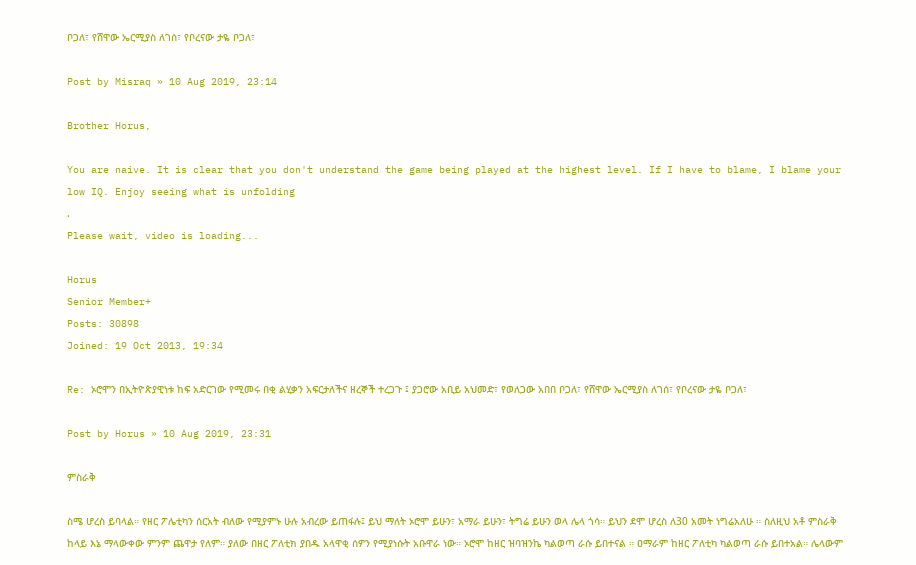ቦጋለ፣ የሸዋው ኤርሚያስ ለገሰ፣ የቦረናው ታዬ ቦጋለ፣

Post by Misraq » 10 Aug 2019, 23:14

Brother Horus,

You are naive. It is clear that you don't understand the game being played at the highest level. If I have to blame, I blame your low IQ. Enjoy seeing what is unfolding
.
Please wait, video is loading...

Horus
Senior Member+
Posts: 30898
Joined: 19 Oct 2013, 19:34

Re: ኦሮሞን በኢትዮጵያዊነቱ ከፍ አድርገው የሚመሩ በቂ ልሂቃን አፍርታለችና ዘረኞች ተረጋጉ ፤ ያጋሮው አቢይ አህመድ፣ የወለጋው አበበ ቦጋለ፣ የሸዋው ኤርሚያስ ለገሰ፣ የቦረናው ታዬ ቦጋለ፣

Post by Horus » 10 Aug 2019, 23:31

ምስራቅ

ስሜ ሆረስ ይባላል። የዘር ፖሌቲካን ሰርአት ብለው የሚያምኑ ሁሉ አብረው ይጠፋሉ፤ ይህ ማለት ኦሮሞ ይሁን፣ አማራ ይሁን፣ ትግሬ ይሁን ወላ ሌላ ጎሳ። ይህን ደሞ ሆረስ ለ30 አመት ነግሬአለሁ ። ስለዚህ አቶ ምስራቅ ከላይ እኔ ማላውቀው ምንም ጨዋታ የለም። ያለው በዘር ፖለቲክ ያበዱ አላዋቂ ሰዎን የሚያነሱት አቡዋራ ነው። ኦሮሞ ከዘር ዝባዝንኬ ካልወጣ ራሱ ይበተናል ። ዐማራም ከዘር ፖለቲካ ካልወጣ ራሱ ይበተአል። ሌላውም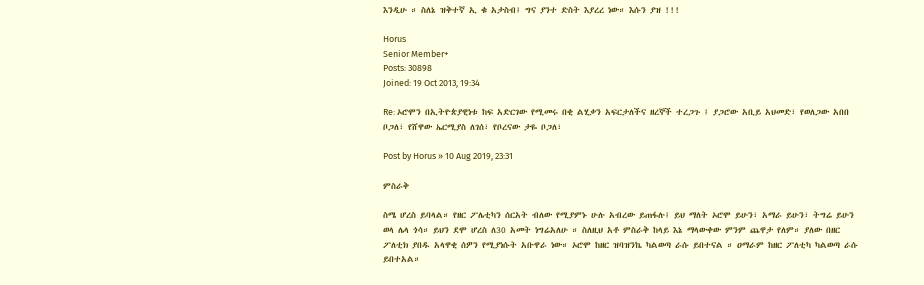እንዲሁ ። ስለኔ ዝቅተኛ ኢ ቁ አታስብ፤ ግና ያንተ ድስት እያረረ ነው። እሱን ያዝ !!!

Horus
Senior Member+
Posts: 30898
Joined: 19 Oct 2013, 19:34

Re: ኦሮሞን በኢትዮጵያዊነቱ ከፍ አድርገው የሚመሩ በቂ ልሂቃን አፍርታለችና ዘረኞች ተረጋጉ ፤ ያጋሮው አቢይ አህመድ፣ የወለጋው አበበ ቦጋለ፣ የሸዋው ኤርሚያስ ለገሰ፣ የቦረናው ታዬ ቦጋለ፣

Post by Horus » 10 Aug 2019, 23:31

ምስራቅ

ስሜ ሆረስ ይባላል። የዘር ፖሌቲካን ሰርአት ብለው የሚያምኑ ሁሉ አብረው ይጠፋሉ፤ ይህ ማለት ኦሮሞ ይሁን፣ አማራ ይሁን፣ ትግሬ ይሁን ወላ ሌላ ጎሳ። ይህን ደሞ ሆረስ ለ30 አመት ነግሬአለሁ ። ስለዚህ አቶ ምስራቅ ከላይ እኔ ማላውቀው ምንም ጨዋታ የለም። ያለው በዘር ፖለቲክ ያበዱ አላዋቂ ሰዎን የሚያነሱት አቡዋራ ነው። ኦሮሞ ከዘር ዝባዝንኬ ካልወጣ ራሱ ይበተናል ። ዐማራም ከዘር ፖለቲካ ካልወጣ ራሱ ይበተአል።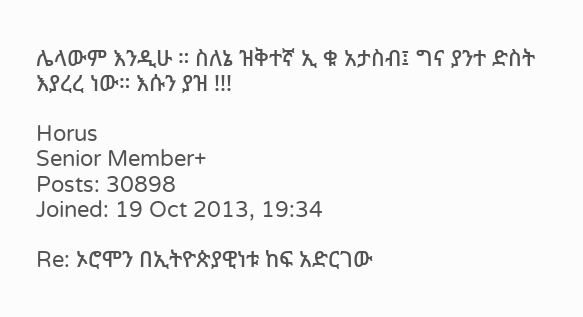ሌላውም እንዲሁ ። ስለኔ ዝቅተኛ ኢ ቁ አታስብ፤ ግና ያንተ ድስት እያረረ ነው። እሱን ያዝ !!!

Horus
Senior Member+
Posts: 30898
Joined: 19 Oct 2013, 19:34

Re: ኦሮሞን በኢትዮጵያዊነቱ ከፍ አድርገው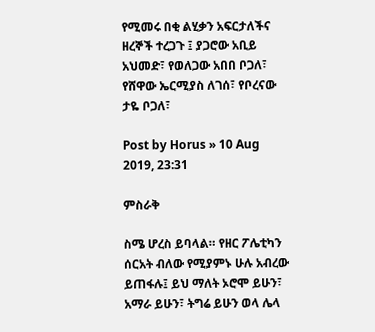የሚመሩ በቂ ልሂቃን አፍርታለችና ዘረኞች ተረጋጉ ፤ ያጋሮው አቢይ አህመድ፣ የወለጋው አበበ ቦጋለ፣ የሸዋው ኤርሚያስ ለገሰ፣ የቦረናው ታዬ ቦጋለ፣

Post by Horus » 10 Aug 2019, 23:31

ምስራቅ

ስሜ ሆረስ ይባላል። የዘር ፖሌቲካን ሰርአት ብለው የሚያምኑ ሁሉ አብረው ይጠፋሉ፤ ይህ ማለት ኦሮሞ ይሁን፣ አማራ ይሁን፣ ትግሬ ይሁን ወላ ሌላ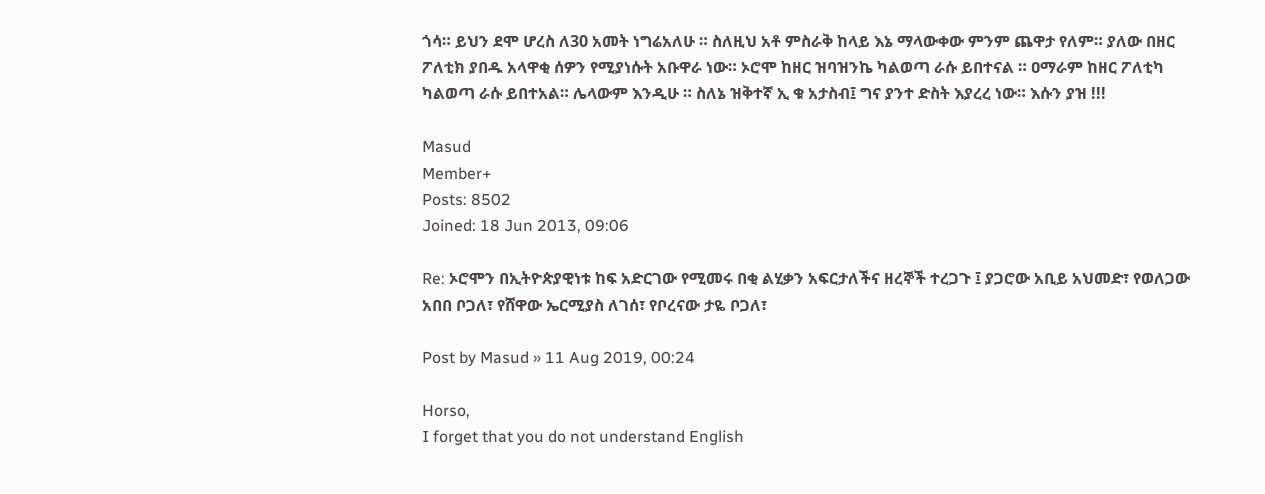ጎሳ። ይህን ደሞ ሆረስ ለ30 አመት ነግሬአለሁ ። ስለዚህ አቶ ምስራቅ ከላይ እኔ ማላውቀው ምንም ጨዋታ የለም። ያለው በዘር ፖለቲክ ያበዱ አላዋቂ ሰዎን የሚያነሱት አቡዋራ ነው። ኦሮሞ ከዘር ዝባዝንኬ ካልወጣ ራሱ ይበተናል ። ዐማራም ከዘር ፖለቲካ ካልወጣ ራሱ ይበተአል። ሌላውም እንዲሁ ። ስለኔ ዝቅተኛ ኢ ቁ አታስብ፤ ግና ያንተ ድስት እያረረ ነው። እሱን ያዝ !!!

Masud
Member+
Posts: 8502
Joined: 18 Jun 2013, 09:06

Re: ኦሮሞን በኢትዮጵያዊነቱ ከፍ አድርገው የሚመሩ በቂ ልሂቃን አፍርታለችና ዘረኞች ተረጋጉ ፤ ያጋሮው አቢይ አህመድ፣ የወለጋው አበበ ቦጋለ፣ የሸዋው ኤርሚያስ ለገሰ፣ የቦረናው ታዬ ቦጋለ፣

Post by Masud » 11 Aug 2019, 00:24

Horso,
I forget that you do not understand English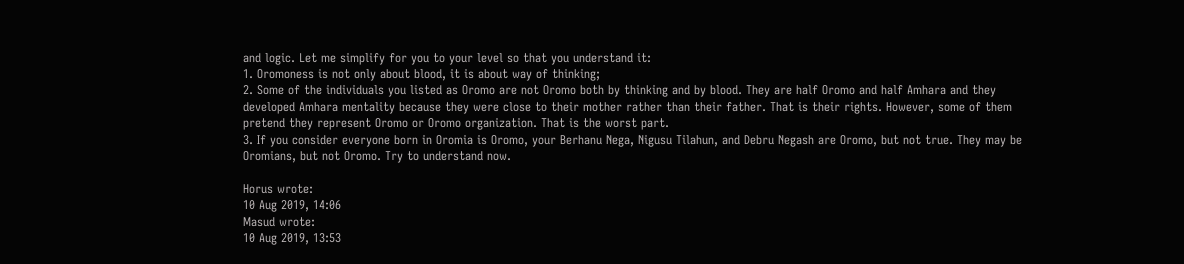and logic. Let me simplify for you to your level so that you understand it:
1. Oromoness is not only about blood, it is about way of thinking;
2. Some of the individuals you listed as Oromo are not Oromo both by thinking and by blood. They are half Oromo and half Amhara and they developed Amhara mentality because they were close to their mother rather than their father. That is their rights. However, some of them pretend they represent Oromo or Oromo organization. That is the worst part.
3. If you consider everyone born in Oromia is Oromo, your Berhanu Nega, Nigusu Tilahun, and Debru Negash are Oromo, but not true. They may be Oromians, but not Oromo. Try to understand now.

Horus wrote:
10 Aug 2019, 14:06
Masud wrote:
10 Aug 2019, 13:53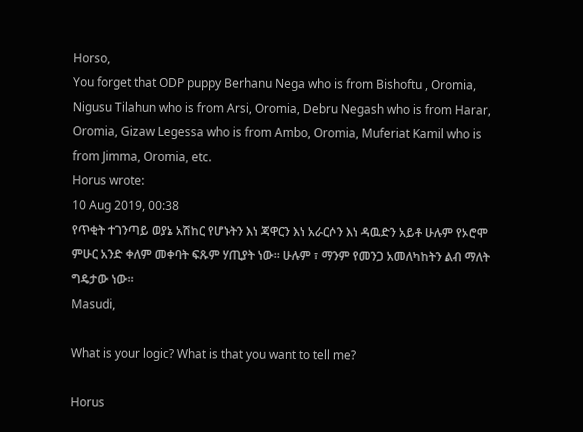Horso,
You forget that ODP puppy Berhanu Nega who is from Bishoftu , Oromia, Nigusu Tilahun who is from Arsi, Oromia, Debru Negash who is from Harar, Oromia, Gizaw Legessa who is from Ambo, Oromia, Muferiat Kamil who is from Jimma, Oromia, etc.
Horus wrote:
10 Aug 2019, 00:38
የጥቂት ተገንጣይ ወያኔ አሽከር የሆኑትን እነ ጃዋርን እነ አራርሶን እነ ዳዉድን አይቶ ሁሉም የኦሮሞ ምሁር አንድ ቀለም መቀባት ፍጹም ሃጢያት ነው። ሁሉም ፣ ማንም የመንጋ አመለካከትን ልብ ማለት ግዴታው ነው።
Masudi,

What is your logic? What is that you want to tell me?

Horus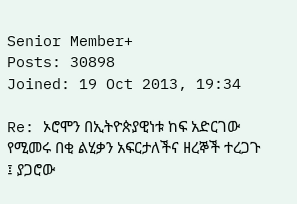Senior Member+
Posts: 30898
Joined: 19 Oct 2013, 19:34

Re: ኦሮሞን በኢትዮጵያዊነቱ ከፍ አድርገው የሚመሩ በቂ ልሂቃን አፍርታለችና ዘረኞች ተረጋጉ ፤ ያጋሮው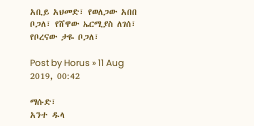አቢይ አህመድ፣ የወለጋው አበበ ቦጋለ፣ የሸዋው ኤርሚያስ ለገሰ፣ የቦረናው ታዬ ቦጋለ፣

Post by Horus » 11 Aug 2019, 00:42

ማሱድ፣
አንተ ዱላ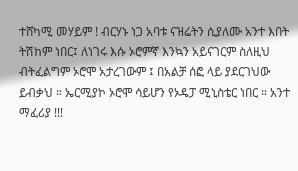ተሸካሚ መሃይም ! ብርሃኑ ነጋ አባቱ ናዝሬትን ሲያለሙ አንተ እበት ትሽከም ነበር፤ ለነገሩ እሱ ኦሮምኛ እንኳን አይናገርም ስለዚህ ብትፈልግም ኦሮሞ አታረገውም ፤ በአልቻ ሰፎ ላይ ያደርገህው ይብቃህ ። ኤርሚያኮ ኦሮሞ ሳይሆን የኦዴፓ ሚኒስቴር ነበር ። አንተ ማፈሪያ !!!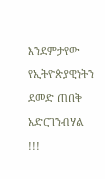እንደምታየው የኢትዮጵያዊነትን ደመድ ጠበቅ አድርገንብሃል !!!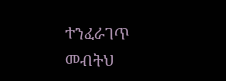ተንፈራገጥ መብትህ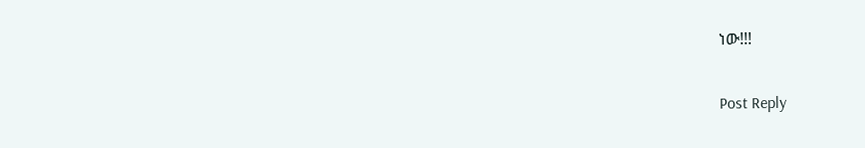ነው!!!

Post Reply